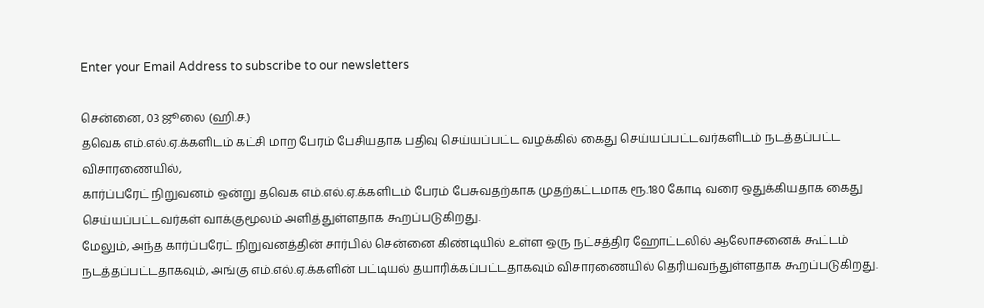Enter your Email Address to subscribe to our newsletters

சென்னை, 03 ஜூலை (ஹி.ச.)
தவெக எம்.எல்.ஏ.க்களிடம் கட்சி மாற பேரம் பேசியதாக பதிவு செய்யப்பட்ட வழக்கில் கைது செய்யப்பட்டவர்களிடம் நடத்தப்பட்ட விசாரணையில்,
கார்ப்பரேட் நிறுவனம் ஒன்று தவெக எம்.எல்.ஏ.க்களிடம் பேரம் பேசுவதற்காக முதற்கட்டமாக ரூ.180 கோடி வரை ஒதுக்கியதாக கைது செய்யப்பட்டவர்கள் வாக்குமூலம் அளித்துள்ளதாக கூறப்படுகிறது.
மேலும், அந்த கார்ப்பரேட் நிறுவனத்தின் சார்பில் சென்னை கிண்டியில் உள்ள ஒரு நட்சத்திர ஹோட்டலில் ஆலோசனைக் கூட்டம் நடத்தப்பட்டதாகவும், அங்கு எம்.எல்.ஏ.க்களின் பட்டியல் தயாரிக்கப்பட்டதாகவும் விசாரணையில் தெரியவந்துள்ளதாக கூறப்படுகிறது.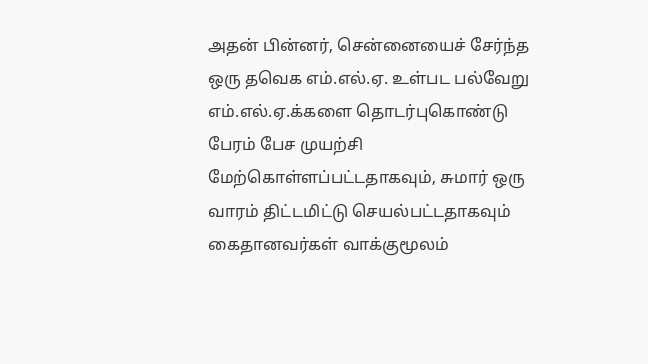அதன் பின்னர், சென்னையைச் சேர்ந்த ஒரு தவெக எம்.எல்.ஏ. உள்பட பல்வேறு எம்.எல்.ஏ.க்களை தொடர்புகொண்டு பேரம் பேச முயற்சி மேற்கொள்ளப்பட்டதாகவும், சுமார் ஒரு வாரம் திட்டமிட்டு செயல்பட்டதாகவும் கைதானவர்கள் வாக்குமூலம்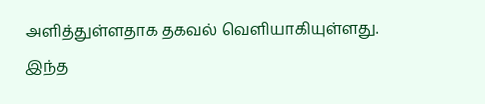அளித்துள்ளதாக தகவல் வெளியாகியுள்ளது.
இந்த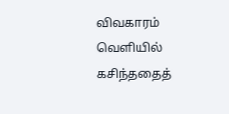விவகாரம் வெளியில் கசிந்ததைத்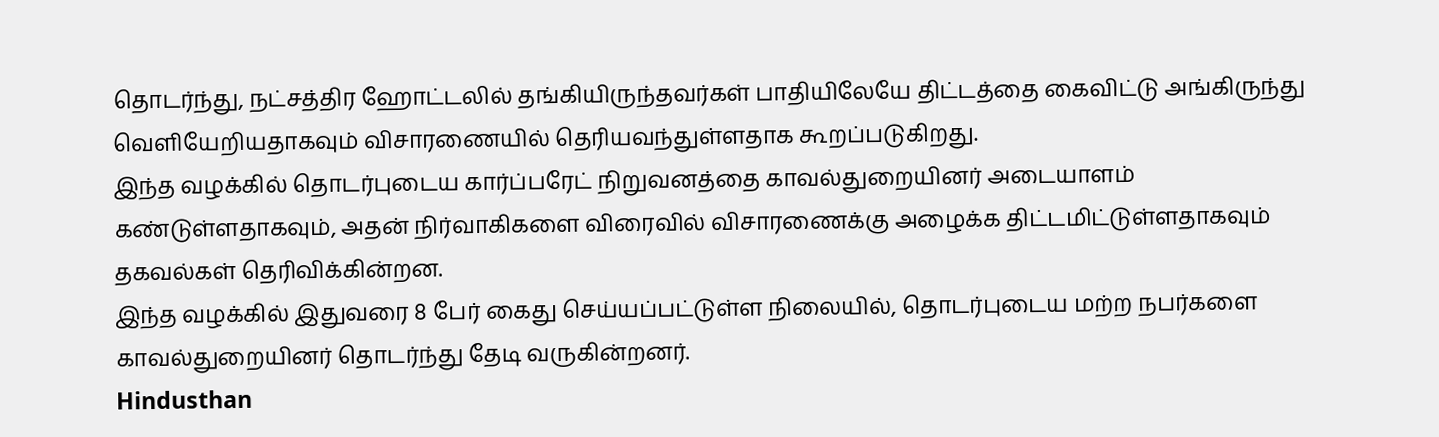தொடர்ந்து, நட்சத்திர ஹோட்டலில் தங்கியிருந்தவர்கள் பாதியிலேயே திட்டத்தை கைவிட்டு அங்கிருந்து வெளியேறியதாகவும் விசாரணையில் தெரியவந்துள்ளதாக கூறப்படுகிறது.
இந்த வழக்கில் தொடர்புடைய கார்ப்பரேட் நிறுவனத்தை காவல்துறையினர் அடையாளம் கண்டுள்ளதாகவும், அதன் நிர்வாகிகளை விரைவில் விசாரணைக்கு அழைக்க திட்டமிட்டுள்ளதாகவும் தகவல்கள் தெரிவிக்கின்றன.
இந்த வழக்கில் இதுவரை 8 பேர் கைது செய்யப்பட்டுள்ள நிலையில், தொடர்புடைய மற்ற நபர்களை காவல்துறையினர் தொடர்ந்து தேடி வருகின்றனர்.
Hindusthan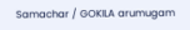Samachar / GOKILA arumugam